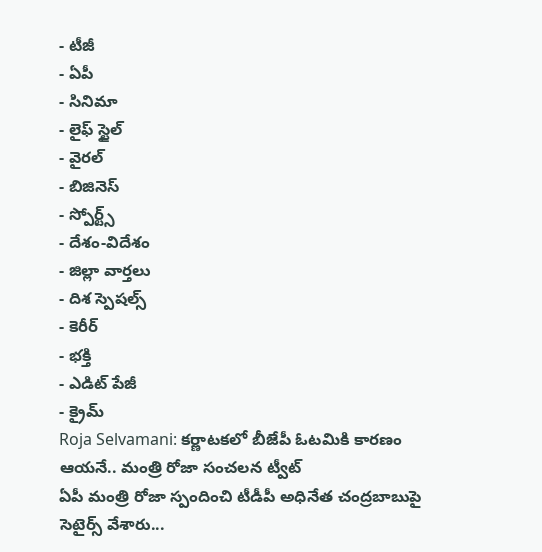- టీజీ
- ఏపీ
- సినిమా
- లైఫ్ స్టైల్
- వైరల్
- బిజినెస్
- స్పోర్ట్స్
- దేశం-విదేశం
- జిల్లా వార్తలు
- దిశ స్పెషల్స్
- కెరీర్
- భక్తి
- ఎడిట్ పేజీ
- క్రైమ్
Roja Selvamani: కర్ణాటకలో బీజేపీ ఓటమికి కారణం ఆయనే.. మంత్రి రోజా సంచలన ట్వీట్
ఏపీ మంత్రి రోజా స్పందించి టీడీపీ అధినేత చంద్రబాబుపై సెటైర్స్ వేశారు...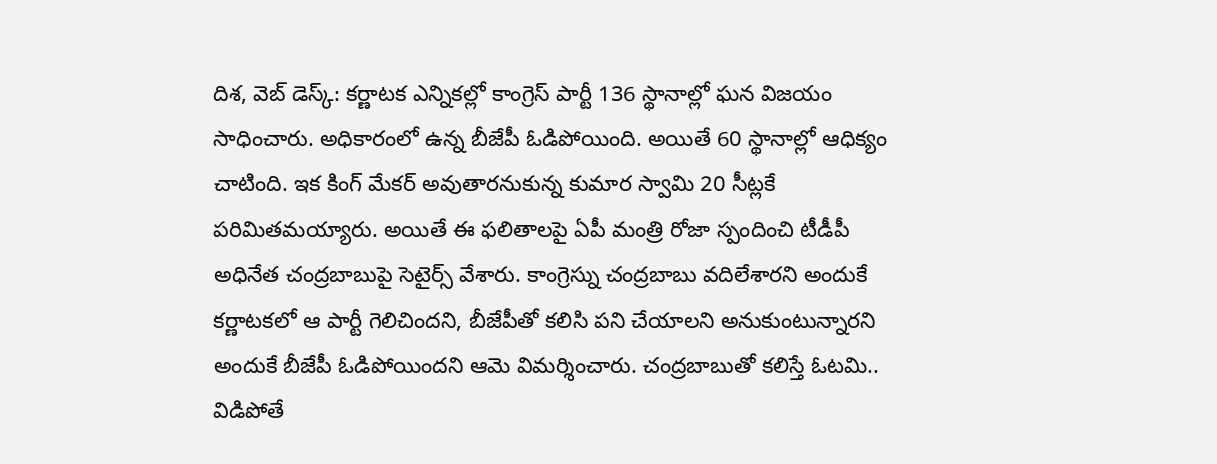దిశ, వెబ్ డెస్క్: కర్ణాటక ఎన్నికల్లో కాంగ్రెస్ పార్టీ 136 స్థానాల్లో ఘన విజయం సాధించారు. అధికారంలో ఉన్న బీజేపీ ఓడిపోయింది. అయితే 60 స్థానాల్లో ఆధిక్యం చాటింది. ఇక కింగ్ మేకర్ అవుతారనుకున్న కుమార స్వామి 20 సీట్లకే పరిమితమయ్యారు. అయితే ఈ ఫలితాలపై ఏపీ మంత్రి రోజా స్పందించి టీడీపీ అధినేత చంద్రబాబుపై సెటైర్స్ వేశారు. కాంగ్రెస్ను చంద్రబాబు వదిలేశారని అందుకే కర్ణాటకలో ఆ పార్టీ గెలిచిందని, బీజేపీతో కలిసి పని చేయాలని అనుకుంటున్నారని అందుకే బీజేపీ ఓడిపోయిందని ఆమె విమర్శించారు. చంద్రబాబుతో కలిస్తే ఓటమి.. విడిపోతే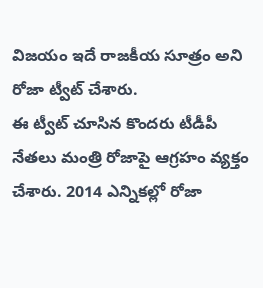విజయం ఇదే రాజకీయ సూత్రం అని రోజా ట్వీట్ చేశారు.
ఈ ట్వీట్ చూసిన కొందరు టీడీపీ నేతలు మంత్రి రోజాపై ఆగ్రహం వ్యక్తం చేశారు. 2014 ఎన్నికల్లో రోజా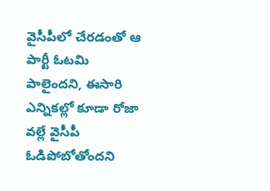వైసీపీలో చేరడంతో ఆ పార్టీ ఓటమి పాలైందని, ఈసారి ఎన్నికల్లో కూడా రోజా వల్లే వైసీపీ ఓడిపోబోతోందని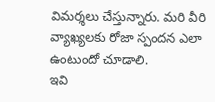విమర్శలు చేస్తున్నారు. మరి వీరి వ్యాఖ్యలకు రోజా స్పందన ఎలా ఉంటుందో చూడాలి.
ఇవి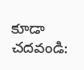కూడా చదవండి: